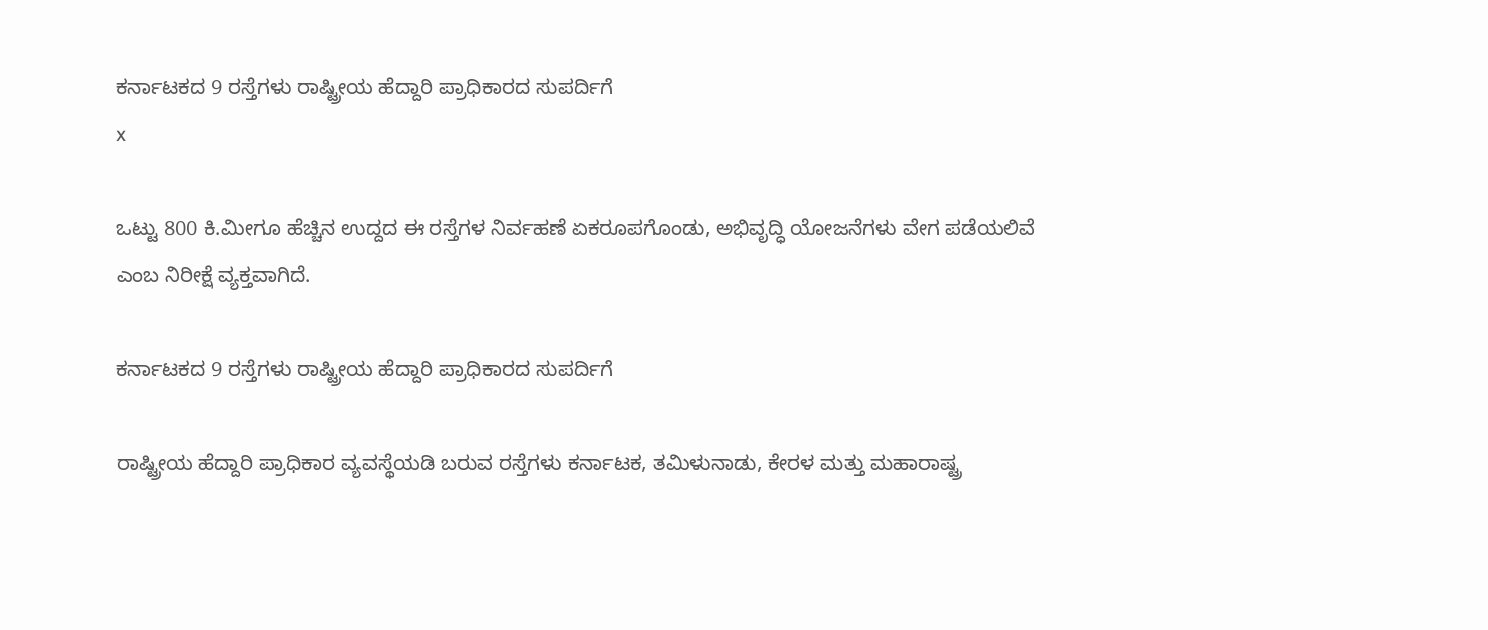ಕರ್ನಾಟಕದ 9 ರಸ್ತೆಗಳು ರಾಷ್ಟ್ರೀಯ ಹೆದ್ದಾರಿ ಪ್ರಾಧಿಕಾರದ ಸುಪರ್ದಿಗೆ
x

ಒಟ್ಟು 800 ಕಿ.ಮೀಗೂ ಹೆಚ್ಚಿನ ಉದ್ದದ ಈ ರಸ್ತೆಗಳ ನಿರ್ವಹಣೆ ಏಕರೂಪಗೊಂಡು, ಅಭಿವೃದ್ಧಿ ಯೋಜನೆಗಳು ವೇಗ ಪಡೆಯಲಿವೆ ಎಂಬ ನಿರೀಕ್ಷೆ ವ್ಯಕ್ತವಾಗಿದೆ.

ಕರ್ನಾಟಕದ 9 ರಸ್ತೆಗಳು ರಾಷ್ಟ್ರೀಯ ಹೆದ್ದಾರಿ ಪ್ರಾಧಿಕಾರದ ಸುಪರ್ದಿಗೆ

ರಾಷ್ಟ್ರೀಯ ಹೆದ್ದಾರಿ ಪ್ರಾಧಿಕಾರ ವ್ಯವಸ್ಥೆಯಡಿ ಬರುವ ರಸ್ತೆಗಳು ಕರ್ನಾಟಕ, ತಮಿಳುನಾಡು, ಕೇರಳ ಮತ್ತು ಮಹಾರಾಷ್ಟ್ರ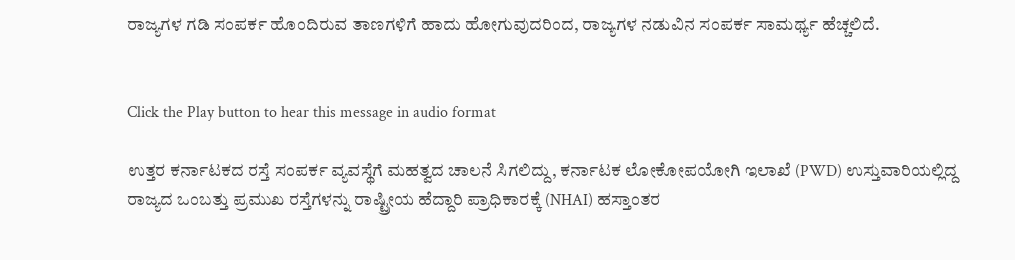ರಾಜ್ಯಗಳ ಗಡಿ ಸಂಪರ್ಕ ಹೊಂದಿರುವ ತಾಣಗಳಿಗೆ ಹಾದು ಹೋಗುವುದರಿಂದ, ರಾಜ್ಯಗಳ ನಡುವಿನ ಸಂಪರ್ಕ ಸಾಮರ್ಥ್ಯ ಹೆಚ್ಚಲಿದೆ.


Click the Play button to hear this message in audio format

ಉತ್ತರ ಕರ್ನಾಟಕದ ರಸ್ತೆ ಸಂಪರ್ಕ ವ್ಯವಸ್ಥೆಗೆ ಮಹತ್ವದ ಚಾಲನೆ ಸಿಗಲಿದ್ದು, ಕರ್ನಾಟಕ ಲೋಕೋಪಯೋಗಿ ಇಲಾಖೆ (PWD) ಉಸ್ತುವಾರಿಯಲ್ಲಿದ್ದ ರಾಜ್ಯದ ಒಂಬತ್ತು ಪ್ರಮುಖ ರಸ್ತೆಗಳನ್ನು ರಾಷ್ಟ್ರೀಯ ಹೆದ್ದಾರಿ ಪ್ರಾಧಿಕಾರಕ್ಕೆ (NHAI) ಹಸ್ತಾಂತರ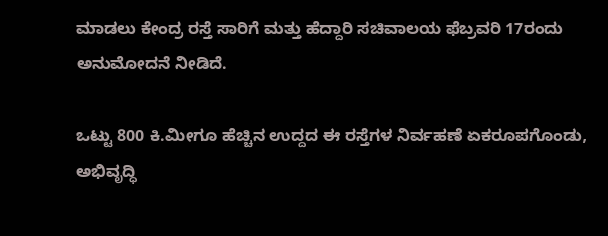ಮಾಡಲು ಕೇಂದ್ರ ರಸ್ತೆ ಸಾರಿಗೆ ಮತ್ತು ಹೆದ್ದಾರಿ ಸಚಿವಾಲಯ ಫೆಬ್ರವರಿ 17ರಂದು ಅನುಮೋದನೆ ನೀಡಿದೆ.

ಒಟ್ಟು 800 ಕಿ.ಮೀಗೂ ಹೆಚ್ಚಿನ ಉದ್ದದ ಈ ರಸ್ತೆಗಳ ನಿರ್ವಹಣೆ ಏಕರೂಪಗೊಂಡು, ಅಭಿವೃದ್ಧಿ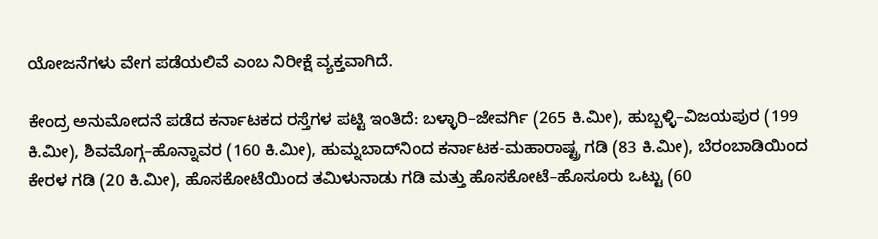ಯೋಜನೆಗಳು ವೇಗ ಪಡೆಯಲಿವೆ ಎಂಬ ನಿರೀಕ್ಷೆ ವ್ಯಕ್ತವಾಗಿದೆ.

ಕೇಂದ್ರ ಅನುಮೋದನೆ ಪಡೆದ ಕರ್ನಾಟಕದ ರಸ್ತೆಗಳ ಪಟ್ಟಿ ಇಂತಿದೆ: ಬಳ್ಳಾರಿ–ಜೇವರ್ಗಿ (265 ಕಿ.ಮೀ), ಹುಬ್ಬಳ್ಳಿ–ವಿಜಯಪುರ (199 ಕಿ.ಮೀ), ಶಿವಮೊಗ್ಗ–ಹೊನ್ನಾವರ (160 ಕಿ.ಮೀ), ಹುಮ್ನಬಾದ್‌ನಿಂದ ಕರ್ನಾಟಕ-ಮಹಾರಾಷ್ಟ್ರ ಗಡಿ (83 ಕಿ.ಮೀ), ಬೆರಂಬಾಡಿಯಿಂದ ಕೇರಳ ಗಡಿ (20 ಕಿ.ಮೀ), ಹೊಸಕೋಟೆಯಿಂದ ತಮಿಳುನಾಡು ಗಡಿ ಮತ್ತು ಹೊಸಕೋಟೆ–ಹೊಸೂರು ಒಟ್ಟು (60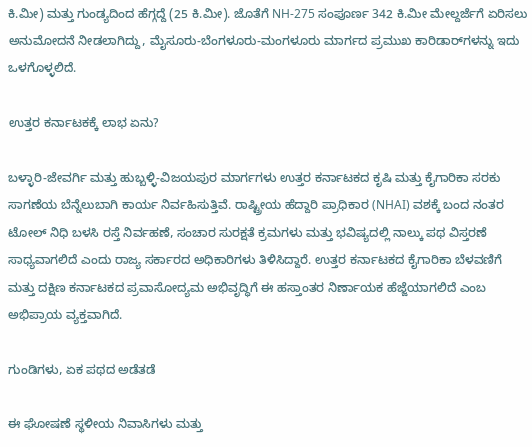ಕಿ.ಮೀ) ಮತ್ತು ಗುಂಡ್ಯದಿಂದ ಹೆಗ್ಗದ್ದೆ (25 ಕಿ.ಮೀ). ಜೊತೆಗೆ NH-275 ಸಂಪೂರ್ಣ 342 ಕಿ.ಮೀ ಮೇಲ್ದರ್ಜೆಗೆ ಏರಿಸಲು ಅನುಮೋದನೆ ನೀಡಲಾಗಿದ್ದು, ಮೈಸೂರು-ಬೆಂಗಳೂರು-ಮಂಗಳೂರು ಮಾರ್ಗದ ಪ್ರಮುಖ ಕಾರಿಡಾರ್‌ಗಳನ್ನು ಇದು ಒಳಗೊಳ್ಳಲಿದೆ.

ಉತ್ತರ ಕರ್ನಾಟಕಕ್ಕೆ ಲಾಭ ಏನು?

ಬಳ್ಳಾರಿ-ಜೇವರ್ಗಿ ಮತ್ತು ಹುಬ್ಬಳ್ಳಿ-ವಿಜಯಪುರ ಮಾರ್ಗಗಳು ಉತ್ತರ ಕರ್ನಾಟಕದ ಕೃಷಿ ಮತ್ತು ಕೈಗಾರಿಕಾ ಸರಕು ಸಾಗಣೆಯ ಬೆನ್ನೆಲುಬಾಗಿ ಕಾರ್ಯ ನಿರ್ವಹಿಸುತ್ತಿವೆ. ರಾಷ್ಟ್ರೀಯ ಹೆದ್ದಾರಿ ಪ್ರಾಧಿಕಾರ (NHAI) ವಶಕ್ಕೆ ಬಂದ ನಂತರ ಟೋಲ್ ನಿಧಿ ಬಳಸಿ ರಸ್ತೆ ನಿರ್ವಹಣೆ, ಸಂಚಾರ ಸುರಕ್ಷತೆ ಕ್ರಮಗಳು ಮತ್ತು ಭವಿಷ್ಯದಲ್ಲಿ ನಾಲ್ಕು ಪಥ ವಿಸ್ತರಣೆ ಸಾಧ್ಯವಾಗಲಿದೆ ಎಂದು ರಾಜ್ಯ ಸರ್ಕಾರದ ಅಧಿಕಾರಿಗಳು ತಿಳಿಸಿದ್ದಾರೆ. ಉತ್ತರ ಕರ್ನಾಟಕದ ಕೈಗಾರಿಕಾ ಬೆಳವಣಿಗೆ ಮತ್ತು ದಕ್ಷಿಣ ಕರ್ನಾಟಕದ ಪ್ರವಾಸೋದ್ಯಮ ಅಭಿವೃದ್ಧಿಗೆ ಈ ಹಸ್ತಾಂತರ ನಿರ್ಣಾಯಕ ಹೆಜ್ಜೆಯಾಗಲಿದೆ ಎಂಬ ಅಭಿಪ್ರಾಯ ವ್ಯಕ್ತವಾಗಿದೆ.

ಗುಂಡಿಗಳು, ಏಕ ಪಥದ ಅಡೆತಡೆ

ಈ ಘೋಷಣೆ ಸ್ಥಳೀಯ ನಿವಾಸಿಗಳು ಮತ್ತು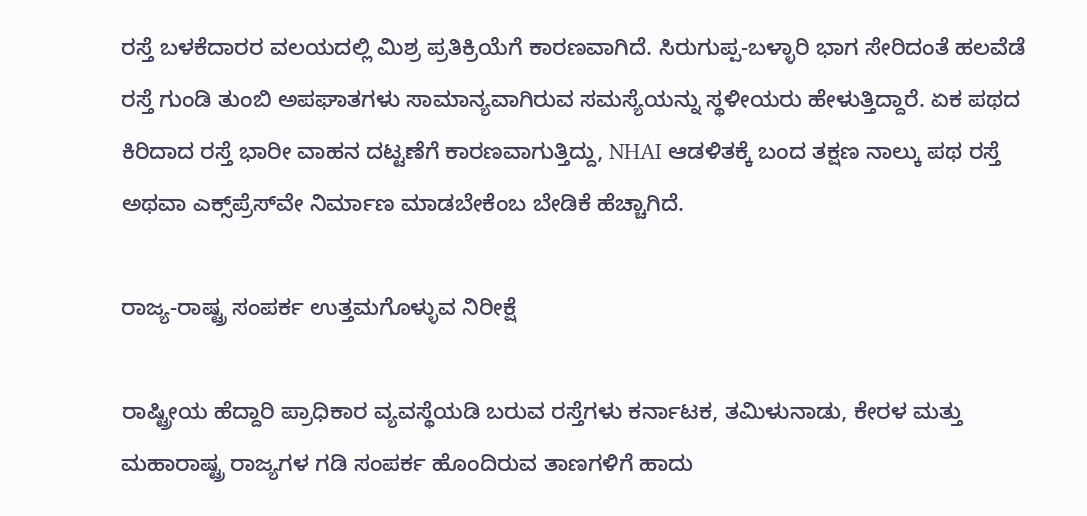ರಸ್ತೆ ಬಳಕೆದಾರರ ವಲಯದಲ್ಲಿ ಮಿಶ್ರ ಪ್ರತಿಕ್ರಿಯೆಗೆ ಕಾರಣವಾಗಿದೆ. ಸಿರುಗುಪ್ಪ-ಬಳ್ಳಾರಿ ಭಾಗ ಸೇರಿದಂತೆ ಹಲವೆಡೆ ರಸ್ತೆ ಗುಂಡಿ ತುಂಬಿ ಅಪಘಾತಗಳು ಸಾಮಾನ್ಯವಾಗಿರುವ ಸಮಸ್ಯೆಯನ್ನು ಸ್ಥಳೀಯರು ಹೇಳುತ್ತಿದ್ದಾರೆ. ಏಕ ಪಥದ ಕಿರಿದಾದ ರಸ್ತೆ ಭಾರೀ ವಾಹನ ದಟ್ಟಣೆಗೆ ಕಾರಣವಾಗುತ್ತಿದ್ದು, NHAI ಆಡಳಿತಕ್ಕೆ ಬಂದ ತಕ್ಷಣ ನಾಲ್ಕು ಪಥ ರಸ್ತೆ ಅಥವಾ ಎಕ್ಸ್‌ಪ್ರೆಸ್‌ವೇ ನಿರ್ಮಾಣ ಮಾಡಬೇಕೆಂಬ ಬೇಡಿಕೆ ಹೆಚ್ಚಾಗಿದೆ.

ರಾಜ್ಯ-ರಾಷ್ಟ್ರ ಸಂಪರ್ಕ ಉತ್ತಮಗೊಳ್ಳುವ ನಿರೀಕ್ಷೆ

ರಾಷ್ಟ್ರೀಯ ಹೆದ್ದಾರಿ ಪ್ರಾಧಿಕಾರ ವ್ಯವಸ್ಥೆಯಡಿ ಬರುವ ರಸ್ತೆಗಳು ಕರ್ನಾಟಕ, ತಮಿಳುನಾಡು, ಕೇರಳ ಮತ್ತು ಮಹಾರಾಷ್ಟ್ರ ರಾಜ್ಯಗಳ ಗಡಿ ಸಂಪರ್ಕ ಹೊಂದಿರುವ ತಾಣಗಳಿಗೆ ಹಾದು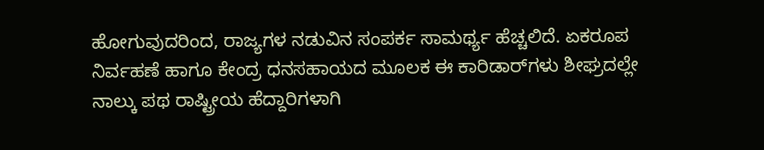ಹೋಗುವುದರಿಂದ, ರಾಜ್ಯಗಳ ನಡುವಿನ ಸಂಪರ್ಕ ಸಾಮರ್ಥ್ಯ ಹೆಚ್ಚಲಿದೆ. ಏಕರೂಪ ನಿರ್ವಹಣೆ ಹಾಗೂ ಕೇಂದ್ರ ಧನಸಹಾಯದ ಮೂಲಕ ಈ ಕಾರಿಡಾರ್‌ಗಳು ಶೀಘ್ರದಲ್ಲೇ ನಾಲ್ಕು ಪಥ ರಾಷ್ಟ್ರೀಯ ಹೆದ್ದಾರಿಗಳಾಗಿ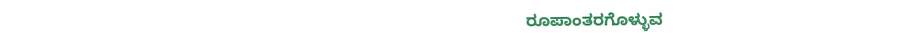ರೂಪಾಂತರಗೊಳ್ಳುವ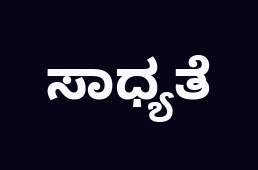ಸಾಧ್ಯತೆ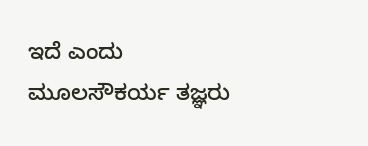ಇದೆ ಎಂದು ಮೂಲಸೌಕರ್ಯ ತಜ್ಞರು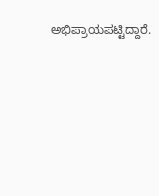ಅಭಿಪ್ರಾಯಪಟ್ಟಿದ್ದಾರೆ.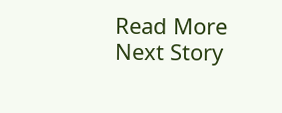Read More
Next Story